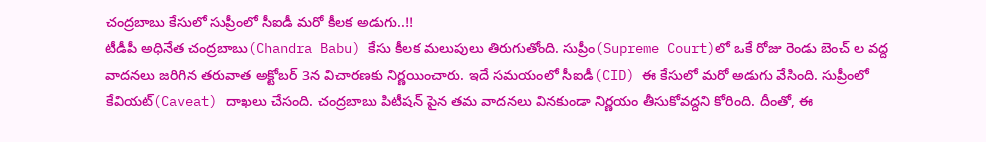చంద్రబాబు కేసులో సుప్రీంలో సీఐడీ మరో కీలక అడుగు..!!
టీడీపీ అధినేత చంద్రబాబు(Chandra Babu) కేసు కీలక మలుపులు తిరుగుతోంది. సుప్రీం(Supreme Court)లో ఒకే రోజు రెండు బెంచ్ ల వద్ద వాదనలు జరిగిన తరువాత అక్టోబర్ 3న విచారణకు నిర్ణయించారు. ఇదే సమయంలో సీఐడీ(CID) ఈ కేసులో మరో అడుగు వేసింది. సుప్రీంలో కేవియట్(Caveat) దాఖలు చేసంది. చంద్రబాబు పిటీషన్ పైన తమ వాదనలు వినకుండా నిర్ణయం తీసుకోవద్దని కోరింది. దీంతో, ఈ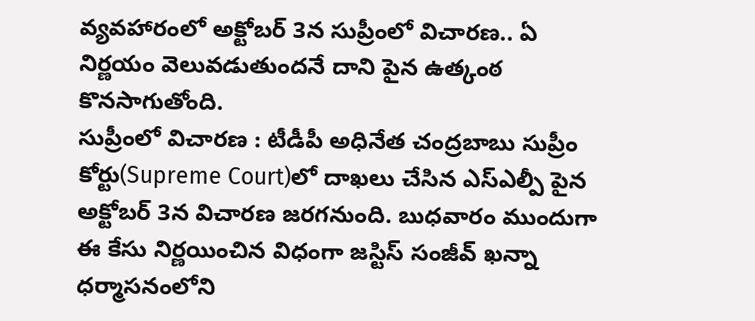వ్యవహారంలో అక్టోబర్ 3న సుప్రీంలో విచారణ.. ఏ నిర్ణయం వెలువడుతుందనే దాని పైన ఉత్కంఠ కొనసాగుతోంది.
సుప్రీంలో విచారణ : టీడీపీ అధినేత చంద్రబాబు సుప్రీం కోర్టు(Supreme Court)లో దాఖలు చేసిన ఎస్ఎల్పీ పైన అక్టోబర్ 3న విచారణ జరగనుంది. బుధవారం ముందుగా ఈ కేసు నిర్ణయించిన విధంగా జస్టిస్ సంజీవ్ ఖన్నా ధర్మాసనంలోని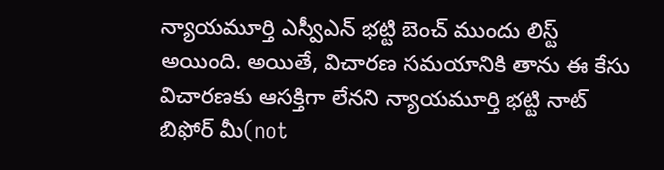న్యాయమూర్తి ఎస్వీఎన్ భట్టి బెంచ్ ముందు లిస్ట్ అయింది. అయితే, విచారణ సమయానికి తాను ఈ కేసు విచారణకు ఆసక్తిగా లేనని న్యాయమూర్తి భట్టి నాట్ బిఫోర్ మీ(not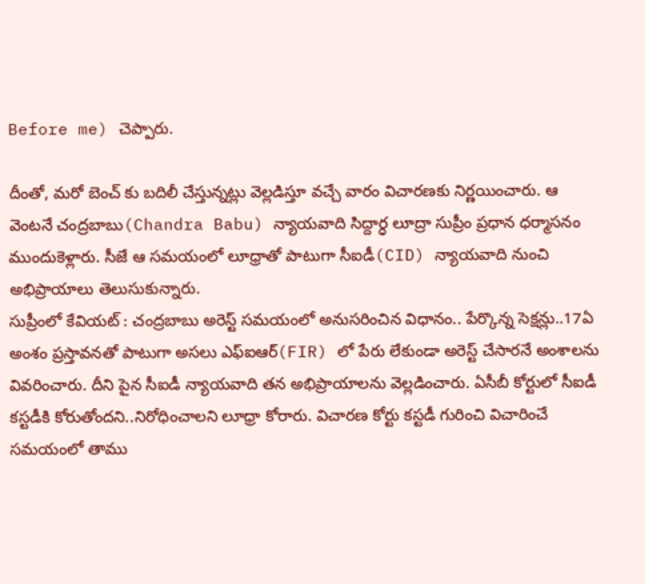Before me) చెప్పారు.

దీంతో, మరో బెంచ్ కు బదిలీ చేస్తున్నట్లు వెల్లడిస్తూ వచ్చే వారం విచారణకు నిర్ణయించారు. ఆ వెంటనే చంద్రబాబు(Chandra Babu) న్యాయవాది సిద్దార్ధ లూద్రా సుప్రీం ప్రధాన ధర్మాసనం ముందుకెళ్లారు. సీజే ఆ సమయంలో లూధ్రాతో పాటుగా సీఐడీ(CID) న్యాయవాది నుంచి అభిప్రాయాలు తెలుసుకున్నారు.
సుప్రీంలో కేవియట్ : చంద్రబాబు అరెస్ట్ సమయంలో అనుసరించిన విధానం.. పేర్కొన్న సెక్షన్లు..17ఏ అంశం ప్రస్తావనతో పాటుగా అసలు ఎఫ్ఐఆర్(FIR) లో పేరు లేకుండా అరెస్ట్ చేసారనే అంశాలను వివరించారు. దీని పైన సీఐడీ న్యాయవాది తన అభిప్రాయాలను వెల్లడించారు. ఏసీబీ కోర్టులో సీఐడీ కస్టడీకి కోరుతోందని..నిరోధించాలని లూధ్రా కోరారు. విచారణ కోర్టు కస్టడీ గురించి విచారించే సమయంలో తాము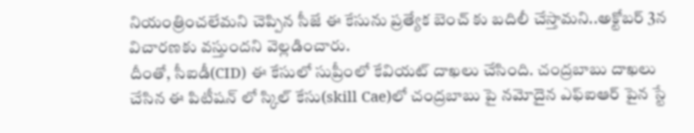నియంత్రించలేమని చెప్పిన సీజే ఈ కేసును ప్రత్యేక బెంచ్ కు బదిలీ చేస్తామని..అక్టోబర్ 3న విచారణకు వస్తుందని వెల్లడించారు.
దీంతో, సీఐడీ(CID) ఈ కేసులో సుప్రీంలో కేవియట్ దాఖలు చేసింది. చంద్రబాబు దాఖలు చేసిన ఈ పిటీషన్ లో స్కిల్ కేసు(skill Cae)లో చంద్రబాబు పై నమోదైన ఎఫ్ఐఆర్ పైన స్టే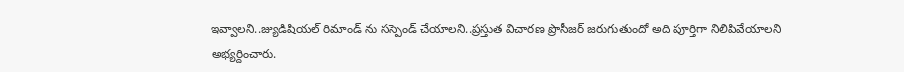ఇవ్వాలని..జ్యుడిషియల్ రిమాండ్ ను సస్పెండ్ చేయాలని..ప్రస్తుత విచారణ ప్రొసీజర్ జరుగుతుందో అది పూర్తిగా నిలిపివేయాలని
అభ్యర్దించారు.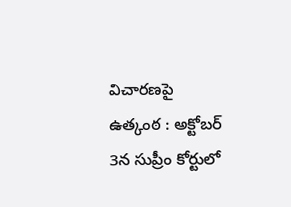విచారణపై ఉత్కంఠ : అక్టోబర్ 3న సుప్రీం కోర్టులో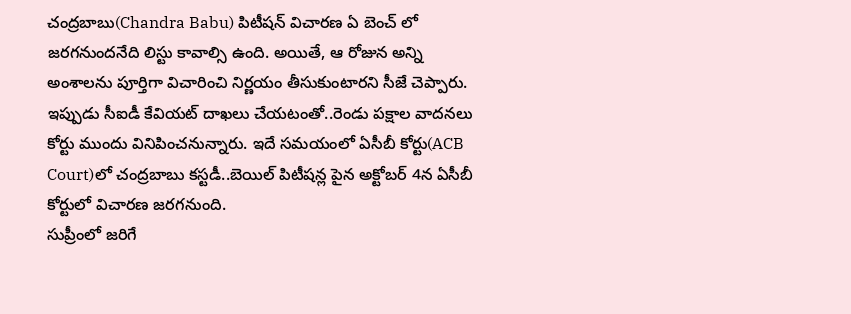చంద్రబాబు(Chandra Babu) పిటీషన్ విచారణ ఏ బెంచ్ లో జరగనుందనేది లిస్టు కావాల్సి ఉంది. అయితే, ఆ రోజున అన్ని అంశాలను పూర్తిగా విచారించి నిర్ణయం తీసుకుంటారని సీజే చెప్పారు. ఇప్పుడు సీఐడీ కేవియట్ దాఖలు చేయటంతో..రెండు పక్షాల వాదనలు కోర్టు ముందు వినిపించనున్నారు. ఇదే సమయంలో ఏసీబీ కోర్టు(ACB Court)లో చంద్రబాబు కస్టడీ..బెయిల్ పిటీషన్ల పైన అక్టోబర్ 4న ఏసీబీ కోర్టులో విచారణ జరగనుంది.
సుప్రీంలో జరిగే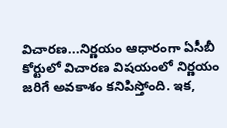విచారణ...నిర్ణయం ఆధారంగా ఏసీబీ కోర్టులో విచారణ విషయంలో నిర్ణయం జరిగే అవకాశం కనిపిస్తోంది. ఇక,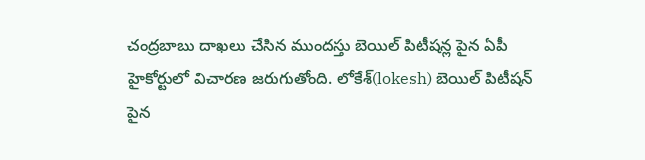చంద్రబాబు దాఖలు చేసిన ముందస్తు బెయిల్ పిటీషన్ల పైన ఏపీ హైకోర్టులో విచారణ జరుగుతోంది. లోకేశ్(lokesh) బెయిల్ పిటీషన్ పైన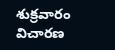శుక్రవారం విచారణ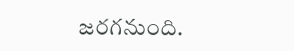జరగనుంది.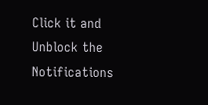Click it and Unblock the Notifications